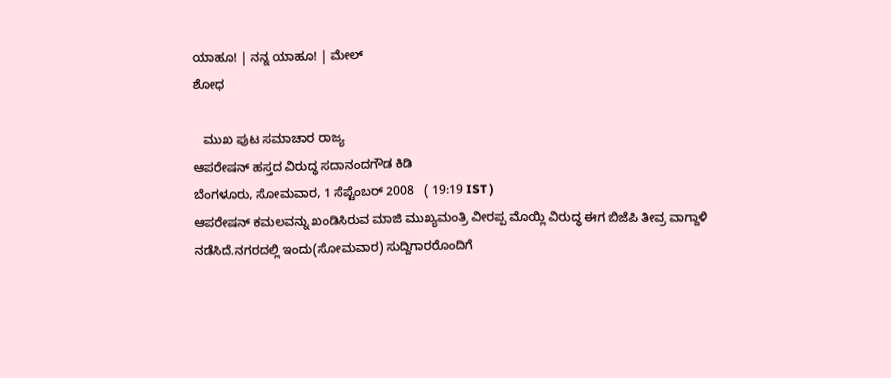ಯಾಹೂ! | ನನ್ನ ಯಾಹೂ! | ಮೇಲ್
ಶೋಧ

   ಮುಖ ಪುಟ ಸಮಾಚಾರ ರಾಜ್ಯ
ಆಪರೇಷನ್ ಹಸ್ತದ ವಿರುದ್ಧ ಸದಾನಂದಗೌಡ ಕಿಡಿ
ಬೆಂಗಳೂರು, ಸೋಮವಾರ, 1 ಸೆಪ್ಟೆಂಬರ್ 2008   ( 19:19 IST )
ಆಪರೇಷನ್ ಕಮಲವನ್ನು ಖಂಡಿಸಿರುವ ಮಾಜಿ ಮುಖ್ಯಮಂತ್ರಿ ವೀರಪ್ಪ ಮೊಯ್ಲಿ ವಿರುದ್ಧ ಈಗ ಬಿಜೆಪಿ ತೀವ್ರ ವಾಗ್ದಾಳಿ ನಡೆಸಿದೆ.ನಗರದಲ್ಲಿ ಇಂದು(ಸೋಮವಾರ) ಸುದ್ದಿಗಾರರೊಂದಿಗೆ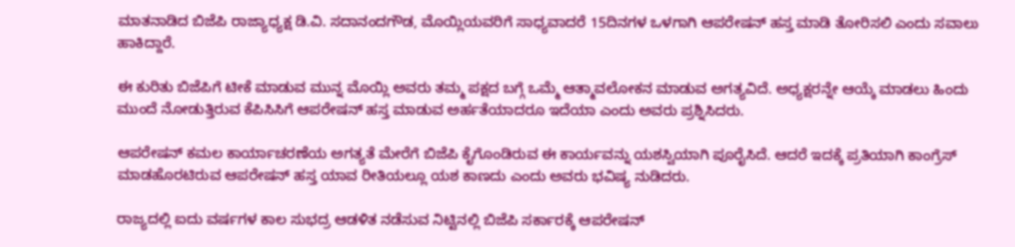ಮಾತನಾಡಿದ ಬಿಜೆಪಿ ರಾಜ್ಯಾಧ್ಯಕ್ಷ ಡಿ.ವಿ. ಸದಾನಂದಗೌಡ, ಮೊಯ್ಲಿಯವರಿಗೆ ಸಾಧ್ಯವಾದರೆ 15ದಿನಗಳ ಒಳಗಾಗಿ ಆಪರೇಷನ್ ಹಸ್ತ ಮಾಡಿ ತೋರಿಸಲಿ ಎಂದು ಸವಾಲು ಹಾಕಿದ್ದಾರೆ.

ಈ ಕುರಿತು ಬಿಜೆಪಿಗೆ ಟೀಕೆ ಮಾಡುವ ಮುನ್ನ ಮೊಯ್ಲಿ ಅವರು ತಮ್ಮ ಪಕ್ಷದ ಬಗ್ಗೆ ಒಮ್ಮೆ ಆತ್ಮಾವಲೋಕನ ಮಾಡುವ ಅಗತ್ಯವಿದೆ. ಅಧ್ಯಕ್ಷರನ್ನೇ ಆಯ್ಕೆ ಮಾಡಲು ಹಿಂದು ಮುಂದೆ ನೋಡುತ್ತಿರುವ ಕೆಪಿಸಿಸಿಗೆ ಆಪರೇಷನ್ ಹಸ್ತ ಮಾಡುವ ಅರ್ಹತೆಯಾದರೂ ಇದೆಯಾ ಎಂದು ಅವರು ಪ್ರಶ್ನಿಸಿದರು.

ಆಪರೇಷನ್ ಕಮಲ ಕಾರ್ಯಾಚರಣೆಯ ಅಗತ್ಯತೆ ಮೇರೆಗೆ ಬಿಜೆಪಿ ಕೈಗೊಂಡಿರುವ ಈ ಕಾರ್ಯವನ್ನು ಯಶಸ್ವಿಯಾಗಿ ಪೂರೈಸಿದೆ. ಆದರೆ ಇದಕ್ಕೆ ಪ್ರತಿಯಾಗಿ ಕಾಂಗ್ರೆಸ್ ಮಾಡಹೊರಟಿರುವ ಆಪರೇಷನ್ ಹಸ್ತ ಯಾವ ರೀತಿಯಲ್ಲೂ ಯಶ ಕಾಣದು ಎಂದು ಅವರು ಭವಿಷ್ಯ ನುಡಿದರು.

ರಾಜ್ಯದಲ್ಲಿ ಐದು ವರ್ಷಗಳ ಕಾಲ ಸುಭದ್ರ ಆಡಳಿತ ನಡೆಸುವ ನಿಟ್ಟಿನಲ್ಲಿ ಬಿಜೆಪಿ ಸರ್ಕಾರಕ್ಕೆ ಆಪರೇಷನ್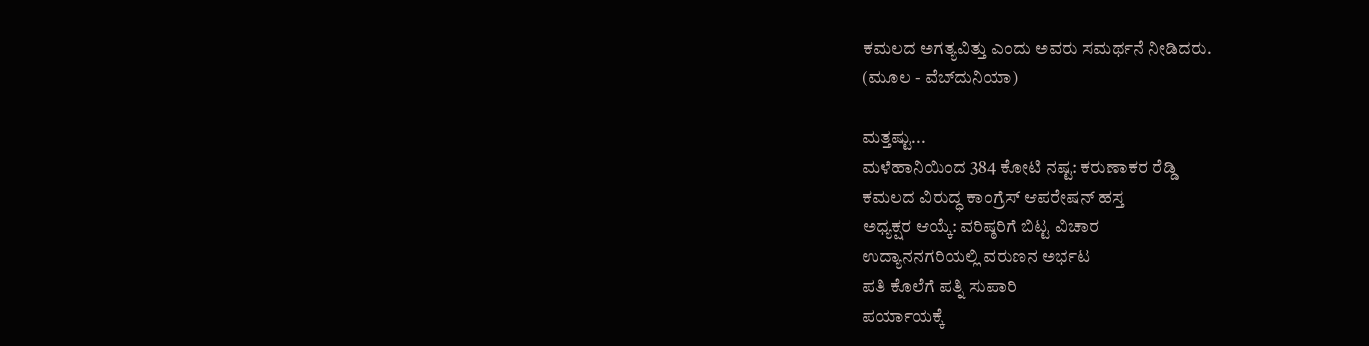ಕಮಲದ ಅಗತ್ಯವಿತ್ತು ಎಂದು ಅವರು ಸಮರ್ಥನೆ ನೀಡಿದರು.
(ಮೂಲ - ವೆಬ್‌ದುನಿಯಾ)

ಮತ್ತಷ್ಟು...
ಮಳೆಹಾನಿಯಿಂದ 384 ಕೋಟಿ ನಷ್ಟ: ಕರುಣಾಕರ ರೆಡ್ಡಿ
ಕಮಲದ ವಿರುದ್ಧ ಕಾಂಗ್ರೆಸ್ ಆಪರೇಷನ್ ಹಸ್ತ
ಅಧ್ಯಕ್ಷರ ಆಯ್ಕೆ: ವರಿಷ್ಠರಿಗೆ ಬಿಟ್ಟ ವಿಚಾರ
ಉದ್ಯಾನನಗರಿಯಲ್ಲಿ ವರುಣನ ಅರ್ಭಟ
ಪತಿ ಕೊಲೆಗೆ ಪತ್ನಿ ಸುಪಾರಿ
ಪರ್ಯಾಯಕ್ಕೆ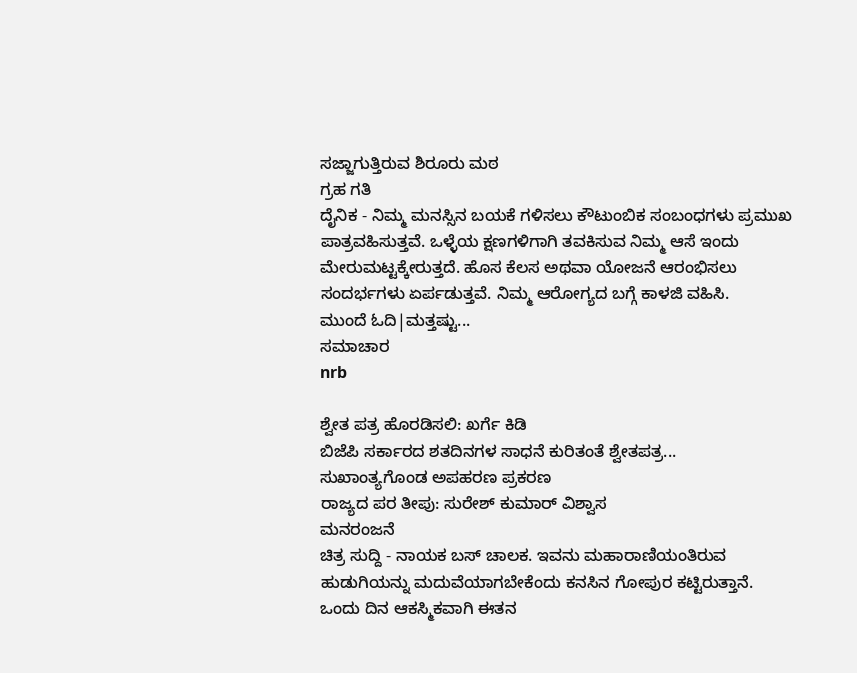ಸಜ್ಜಾಗುತ್ತಿರುವ ಶಿರೂರು ಮಠ
ಗ್ರಹ ಗತಿ
ದೈನಿಕ - ನಿಮ್ಮ ಮನಸ್ಸಿನ ಬಯಕೆ ಗಳಿಸಲು ಕೌಟುಂಬಿಕ ಸಂಬಂಧಗಳು ಪ್ರಮುಖ ಪಾತ್ರವಹಿಸುತ್ತವೆ. ಒಳ್ಳೆಯ ಕ್ಷಣಗಳಿಗಾಗಿ ತವಕಿಸುವ ನಿಮ್ಮ ಆಸೆ ಇಂದು ಮೇರುಮಟ್ಟಕ್ಕೇರುತ್ತದೆ. ಹೊಸ ಕೆಲಸ ಅಥವಾ ಯೋಜನೆ ಆರಂಭಿಸಲು ಸಂದರ್ಭಗಳು ಏರ್ಪಡುತ್ತವೆ. ನಿಮ್ಮ ಆರೋಗ್ಯದ ಬಗ್ಗೆ ಕಾಳಜಿ ವಹಿಸಿ.
ಮುಂದೆ ಓದಿ|ಮತ್ತಷ್ಟು...
ಸಮಾಚಾರ
nrb

ಶ್ವೇತ ಪತ್ರ ಹೊರಡಿಸಲಿ: ಖರ್ಗೆ ಕಿಡಿ
ಬಿಜೆಪಿ ಸರ್ಕಾರದ ಶತದಿನಗಳ ಸಾಧನೆ ಕುರಿತಂತೆ ಶ್ವೇತಪತ್ರ...
ಸುಖಾಂತ್ಯಗೊಂಡ ಅಪಹರಣ ಪ್ರಕರಣ
ರಾಜ್ಯದ ಪರ ತೀಪು: ಸುರೇಶ್ ಕುಮಾರ್ ವಿಶ್ವಾಸ
ಮನರಂಜನೆ
ಚಿತ್ರ ಸುದ್ದಿ - ನಾಯಕ ಬಸ್ ಚಾಲಕ. ಇವನು ಮಹಾರಾಣಿಯಂತಿರುವ ಹುಡುಗಿಯನ್ನು ಮದುವೆಯಾಗಬೇಕೆಂದು ಕನಸಿನ ಗೋಪುರ ಕಟ್ಟಿರುತ್ತಾನೆ. ಒಂದು ದಿನ ಆಕಸ್ಮಿಕವಾಗಿ ಈತನ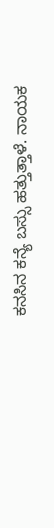ಕನಸಿನ ಕನ್ಯೆ ಬಸ್ಸು ಹತ್ತುತ್ತಾಳೆ. ನಾಯಕ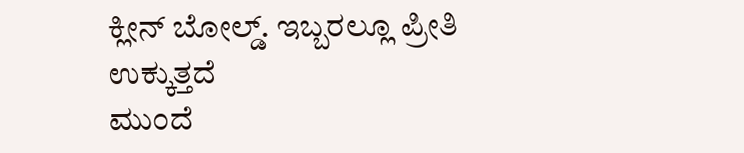ಕ್ಲೀನ್ ಬೋಲ್ಡ್. ಇಬ್ಬರಲ್ಲೂ ಪ್ರೀತಿ ಉಕ್ಕುತ್ತದೆ
ಮುಂದೆ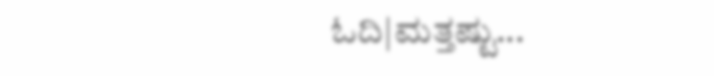ಓದಿ|ಮತ್ತಷ್ಟು...